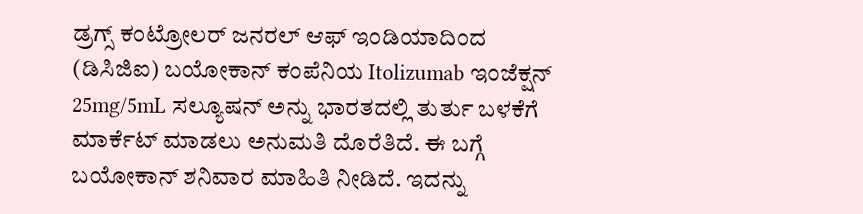ಡ್ರಗ್ಸ್ ಕಂಟ್ರೋಲರ್ ಜನರಲ್ ಆಫ್ ಇಂಡಿಯಾದಿಂದ (ಡಿಸಿಜಿಐ) ಬಯೋಕಾನ್ ಕಂಪೆನಿಯ Itolizumab ಇಂಜೆಕ್ಷನ್ 25mg/5mL ಸಲ್ಯೂಷನ್ ಅನ್ನು ಭಾರತದಲ್ಲಿ ತುರ್ತು ಬಳಕೆಗೆ ಮಾರ್ಕೆಟ್ ಮಾಡಲು ಅನುಮತಿ ದೊರೆತಿದೆ. ಈ ಬಗ್ಗೆ ಬಯೋಕಾನ್ ಶನಿವಾರ ಮಾಹಿತಿ ನೀಡಿದೆ. ಇದನ್ನು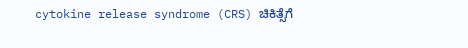cytokine release syndrome (CRS) ಚಿಕಿತ್ಸೆಗೆ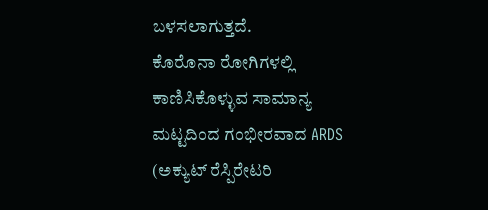ಬಳಸಲಾಗುತ್ತದೆ.
ಕೊರೊನಾ ರೋಗಿಗಳಲ್ಲಿ ಕಾಣಿಸಿಕೊಳ್ಳುವ ಸಾಮಾನ್ಯ ಮಟ್ಟದಿಂದ ಗಂಭೀರವಾದ ARDS (ಅಕ್ಯುಟ್ ರೆಸ್ಪಿರೇಟರಿ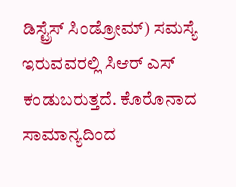ಡಿಸ್ಟ್ರೆಸ್ ಸಿಂಡ್ರೋಮ್) ಸಮಸ್ಯೆ ಇರುವವರಲ್ಲಿ ಸಿಆರ್ ಎಸ್ ಕಂಡುಬರುತ್ತದೆ. ಕೊರೊನಾದ ಸಾಮಾನ್ಯದಿಂದ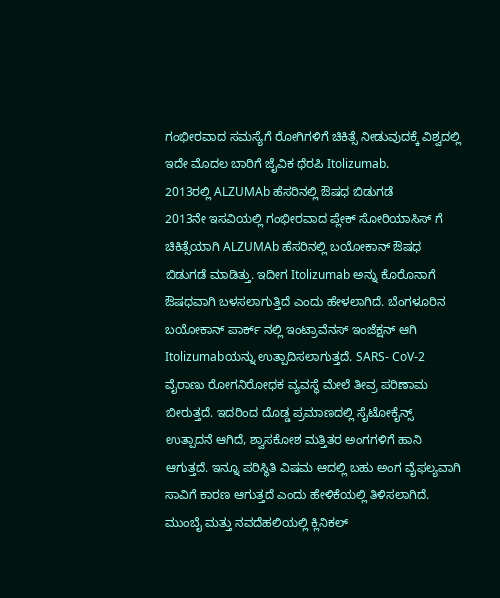ಗಂಭೀರವಾದ ಸಮಸ್ಯೆಗೆ ರೋಗಿಗಳಿಗೆ ಚಿಕಿತ್ಸೆ ನೀಡುವುದಕ್ಕೆ ವಿಶ್ವದಲ್ಲಿ ಇದೇ ಮೊದಲ ಬಾರಿಗೆ ಜೈವಿಕ ಥೆರಪಿ Itolizumab.
2013ರಲ್ಲಿ ALZUMAb ಹೆಸರಿನಲ್ಲಿ ಔಷಧ ಬಿಡುಗಡೆ
2013ನೇ ಇಸವಿಯಲ್ಲಿ ಗಂಭೀರವಾದ ಪ್ಲೇಕ್ ಸೋರಿಯಾಸಿಸ್ ಗೆ ಚಿಕಿತ್ಸೆಯಾಗಿ ALZUMAb ಹೆಸರಿನಲ್ಲಿ ಬಯೋಕಾನ್ ಔಷಧ ಬಿಡುಗಡೆ ಮಾಡಿತ್ತು. ಇದೀಗ Itolizumab ಅನ್ನು ಕೊರೊನಾಗೆ ಔಷಧವಾಗಿ ಬಳಸಲಾಗುತ್ತಿದೆ ಎಂದು ಹೇಳಲಾಗಿದೆ. ಬೆಂಗಳೂರಿನ ಬಯೋಕಾನ್ ಪಾರ್ಕ್ ನಲ್ಲಿ ಇಂಟ್ರಾವೆನಸ್ ಇಂಜೆಕ್ಷನ್ ಆಗಿ Itolizumabಯನ್ನು ಉತ್ಪಾದಿಸಲಾಗುತ್ತದೆ. SARS- CoV-2 ವೈರಾಣು ರೋಗನಿರೋಧಕ ವ್ಯವಸ್ಥೆ ಮೇಲೆ ತೀವ್ರ ಪರಿಣಾಮ ಬೀರುತ್ತದೆ. ಇದರಿಂದ ದೊಡ್ಡ ಪ್ರಮಾಣದಲ್ಲಿ ಸೈಟೋಕೈನ್ಸ್ ಉತ್ಪಾದನೆ ಆಗಿದೆ, ಶ್ವಾಸಕೋಶ ಮತ್ತಿತರ ಅಂಗಗಳಿಗೆ ಹಾನಿ ಆಗುತ್ತದೆ. ಇನ್ನೂ ಪರಿಸ್ಥಿತಿ ವಿಷಮ ಆದಲ್ಲಿ ಬಹು ಅಂಗ ವೈಫಲ್ಯವಾಗಿ ಸಾವಿಗೆ ಕಾರಣ ಆಗುತ್ತದೆ ಎಂದು ಹೇಳಿಕೆಯಲ್ಲಿ ತಿಳಿಸಲಾಗಿದೆ.
ಮುಂಬೈ ಮತ್ತು ನವದೆಹಲಿಯಲ್ಲಿ ಕ್ಲಿನಿಕಲ್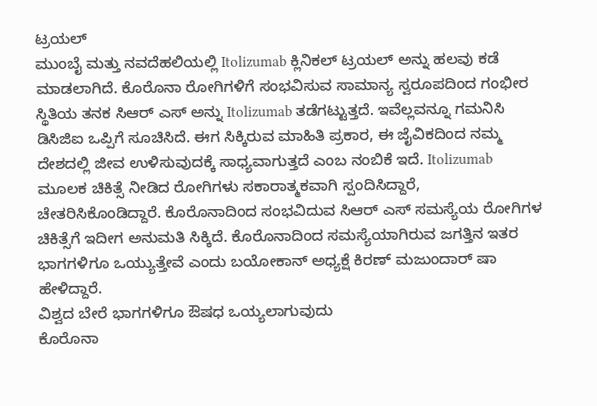ಟ್ರಯಲ್
ಮುಂಬೈ ಮತ್ತು ನವದೆಹಲಿಯಲ್ಲಿ Itolizumab ಕ್ಲಿನಿಕಲ್ ಟ್ರಯಲ್ ಅನ್ನು ಹಲವು ಕಡೆ ಮಾಡಲಾಗಿದೆ. ಕೊರೊನಾ ರೋಗಿಗಳಿಗೆ ಸಂಭವಿಸುವ ಸಾಮಾನ್ಯ ಸ್ವರೂಪದಿಂದ ಗಂಭೀರ ಸ್ಥಿತಿಯ ತನಕ ಸಿಆರ್ ಎಸ್ ಅನ್ನು Itolizumab ತಡೆಗಟ್ಟುತ್ತದೆ. ಇವೆಲ್ಲವನ್ನೂ ಗಮನಿಸಿ ಡಿಸಿಜಿಐ ಒಪ್ಪಿಗೆ ಸೂಚಿಸಿದೆ. ಈಗ ಸಿಕ್ಕಿರುವ ಮಾಹಿತಿ ಪ್ರಕಾರ, ಈ ಜೈವಿಕದಿಂದ ನಮ್ಮ ದೇಶದಲ್ಲಿ ಜೀವ ಉಳಿಸುವುದಕ್ಕೆ ಸಾಧ್ಯವಾಗುತ್ತದೆ ಎಂಬ ನಂಬಿಕೆ ಇದೆ. Itolizumab ಮೂಲಕ ಚಿಕಿತ್ಸೆ ನೀಡಿದ ರೋಗಿಗಳು ಸಕಾರಾತ್ಮಕವಾಗಿ ಸ್ಪಂದಿಸಿದ್ದಾರೆ, ಚೇತರಿಸಿಕೊಂಡಿದ್ದಾರೆ. ಕೊರೊನಾದಿಂದ ಸಂಭವಿದುವ ಸಿಆರ್ ಎಸ್ ಸಮಸ್ಯೆಯ ರೋಗಿಗಳ ಚಿಕಿತ್ಸೆಗೆ ಇದೀಗ ಅನುಮತಿ ಸಿಕ್ಕಿದೆ. ಕೊರೊನಾದಿಂದ ಸಮಸ್ಯೆಯಾಗಿರುವ ಜಗತ್ತಿನ ಇತರ ಭಾಗಗಳಿಗೂ ಒಯ್ಯುತ್ತೇವೆ ಎಂದು ಬಯೋಕಾನ್ ಅಧ್ಯಕ್ಷೆ ಕಿರಣ್ ಮಜುಂದಾರ್ ಷಾ ಹೇಳಿದ್ದಾರೆ.
ವಿಶ್ವದ ಬೇರೆ ಭಾಗಗಳಿಗೂ ಔಷಧ ಒಯ್ಯಲಾಗುವುದು
ಕೊರೊನಾ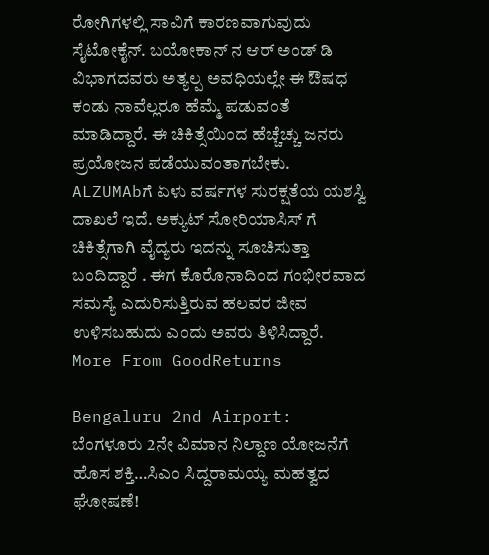ರೋಗಿಗಳಲ್ಲಿ ಸಾವಿಗೆ ಕಾರಣವಾಗುವುದು ಸೈಟೋಕೈನ್. ಬಯೋಕಾನ್ ನ ಆರ್ ಅಂಡ್ ಡಿ ವಿಭಾಗದವರು ಅತ್ಯಲ್ಪ ಅವಧಿಯಲ್ಲೇ ಈ ಔಷಧ ಕಂಡು ನಾವೆಲ್ಲರೂ ಹೆಮ್ಮೆ ಪಡುವಂತೆ ಮಾಡಿದ್ದಾರೆ. ಈ ಚಿಕಿತ್ಸೆಯಿಂದ ಹೆಚ್ಚೆಚ್ಚು ಜನರು ಪ್ರಯೋಜನ ಪಡೆಯುವಂತಾಗಬೇಕು. ALZUMAbಗೆ ಏಳು ವರ್ಷಗಳ ಸುರಕ್ಷತೆಯ ಯಶಸ್ವಿ ದಾಖಲೆ ಇದೆ. ಅಕ್ಯುಟ್ ಸೋರಿಯಾಸಿಸ್ ಗೆ ಚಿಕಿತ್ಸೆಗಾಗಿ ವೈದ್ಯರು ಇದನ್ನು ಸೂಚಿಸುತ್ತಾ ಬಂದಿದ್ದಾರೆ . ಈಗ ಕೊರೊನಾದಿಂದ ಗಂಭೀರವಾದ ಸಮಸ್ಯೆ ಎದುರಿಸುತ್ತಿರುವ ಹಲವರ ಜೀವ ಉಳಿಸಬಹುದು ಎಂದು ಅವರು ತಿಳಿಸಿದ್ದಾರೆ.
More From GoodReturns

Bengaluru 2nd Airport: ಬೆಂಗಳೂರು 2ನೇ ವಿಮಾನ ನಿಲ್ದಾಣ ಯೋಜನೆಗೆ ಹೊಸ ಶಕ್ತಿ…ಸಿಎಂ ಸಿದ್ದರಾಮಯ್ಯ ಮಹತ್ವದ ಘೋಷಣೆ!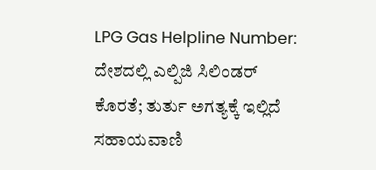LPG Gas Helpline Number: ದೇಶದಲ್ಲಿ ಎಲ್ಪಿಜಿ ಸಿಲಿಂಡರ್ ಕೊರತೆ; ತುರ್ತು ಅಗತ್ಯಕ್ಕೆ ಇಲ್ಲಿದೆ ಸಹಾಯವಾಣಿ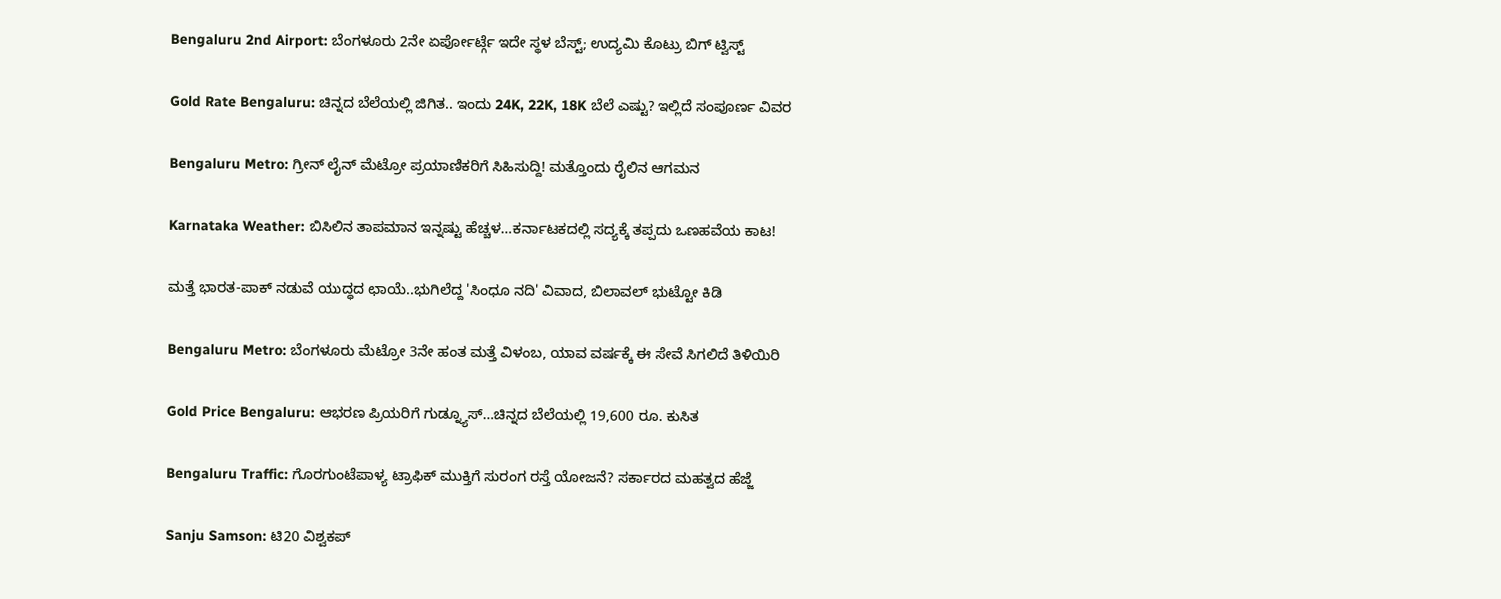Bengaluru 2nd Airport: ಬೆಂಗಳೂರು 2ನೇ ಏರ್ಪೋರ್ಟ್ಗೆ ಇದೇ ಸ್ಥಳ ಬೆಸ್ಟ್; ಉದ್ಯಮಿ ಕೊಟ್ರು ಬಿಗ್ ಟ್ವಿಸ್ಟ್

Gold Rate Bengaluru: ಚಿನ್ನದ ಬೆಲೆಯಲ್ಲಿ ಜಿಗಿತ.. ಇಂದು 24K, 22K, 18K ಬೆಲೆ ಎಷ್ಟು? ಇಲ್ಲಿದೆ ಸಂಪೂರ್ಣ ವಿವರ

Bengaluru Metro: ಗ್ರೀನ್ ಲೈನ್ ಮೆಟ್ರೋ ಪ್ರಯಾಣಿಕರಿಗೆ ಸಿಹಿಸುದ್ದಿ! ಮತ್ತೊಂದು ರೈಲಿನ ಆಗಮನ

Karnataka Weather: ಬಿಸಿಲಿನ ತಾಪಮಾನ ಇನ್ನಷ್ಟು ಹೆಚ್ಚಳ…ಕರ್ನಾಟಕದಲ್ಲಿ ಸದ್ಯಕ್ಕೆ ತಪ್ಪದು ಒಣಹವೆಯ ಕಾಟ!

ಮತ್ತೆ ಭಾರತ-ಪಾಕ್ ನಡುವೆ ಯುದ್ಧದ ಛಾಯೆ..ಭುಗಿಲೆದ್ದ 'ಸಿಂಧೂ ನದಿ' ವಿವಾದ, ಬಿಲಾವಲ್ ಭುಟ್ಟೋ ಕಿಡಿ

Bengaluru Metro: ಬೆಂಗಳೂರು ಮೆಟ್ರೋ 3ನೇ ಹಂತ ಮತ್ತೆ ವಿಳಂಬ, ಯಾವ ವರ್ಷಕ್ಕೆ ಈ ಸೇವೆ ಸಿಗಲಿದೆ ತಿಳಿಯಿರಿ

Gold Price Bengaluru: ಆಭರಣ ಪ್ರಿಯರಿಗೆ ಗುಡ್ನ್ಯೂಸ್…ಚಿನ್ನದ ಬೆಲೆಯಲ್ಲಿ 19,600 ರೂ. ಕುಸಿತ

Bengaluru Traffic: ಗೊರಗುಂಟೆಪಾಳ್ಯ ಟ್ರಾಫಿಕ್ ಮುಕ್ತಿಗೆ ಸುರಂಗ ರಸ್ತೆ ಯೋಜನೆ? ಸರ್ಕಾರದ ಮಹತ್ವದ ಹೆಜ್ಜೆ

Sanju Samson: ಟಿ20 ವಿಶ್ವಕಪ್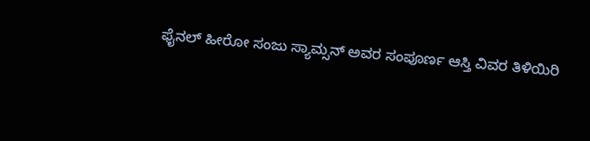ಫೈನಲ್ ಹೀರೋ ಸಂಜು ಸ್ಯಾಮ್ಸನ್ ಅವರ ಸಂಪೂರ್ಣ ಆಸ್ತಿ ವಿವರ ತಿಳಿಯಿರಿ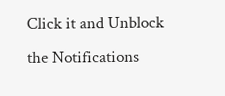Click it and Unblock the Notifications